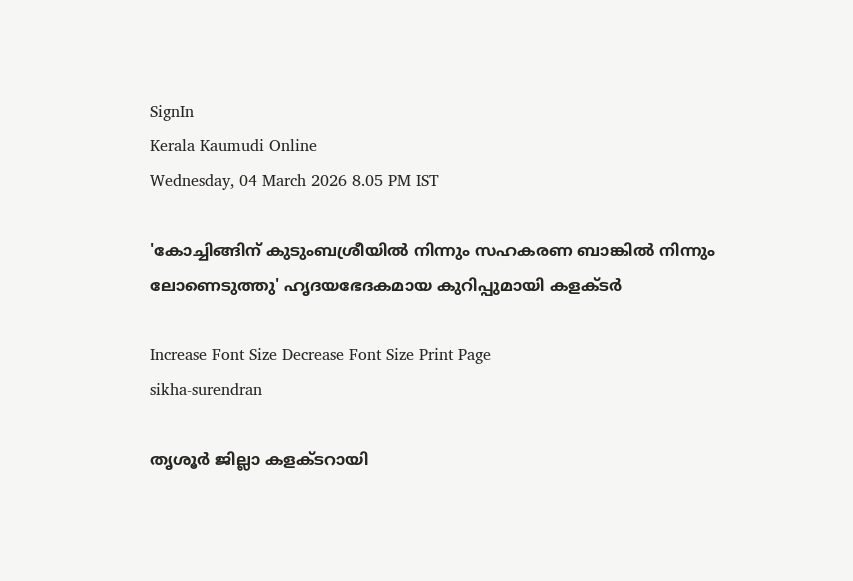SignIn
Kerala Kaumudi Online
Wednesday, 04 March 2026 8.05 PM IST

'കോച്ചിങ്ങിന് കുടുംബശ്രീയിൽ നിന്നും സഹകരണ ബാങ്കിൽ നിന്നും ലോണെടുത്തു' ഹൃദയഭേദകമായ കുറിപ്പുമായി കളക്‌ടർ

Increase Font Size Decrease Font Size Print Page
sikha-surendran

തൃശൂർ ജില്ലാ കളക്ടറായി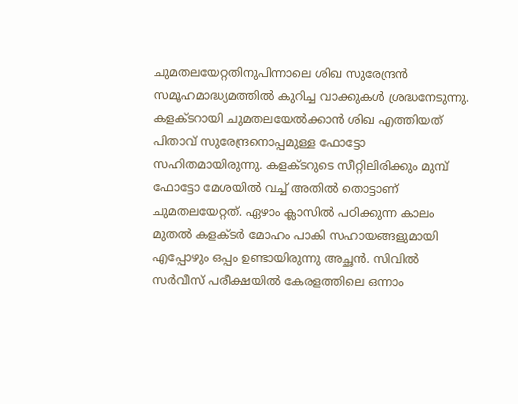ചുമതലയേറ്റതിനുപിന്നാലെ ശിഖ സുരേന്ദ്രൻ സമൂഹമാദ്ധ്യമത്തിൽ കുറിച്ച വാക്കുകൾ ശ്രദ്ധനേടുന്നു. കളക്ടറായി ചുമതലയേൽക്കാൻ ശിഖ എത്തിയത് പിതാവ് സുരേന്ദ്രനൊപ്പമുള്ള ഫോട്ടോ സഹിതമായിരുന്നു. കളക്ടറുടെ സീറ്റിലിരിക്കും മുമ്പ് ഫോട്ടോ മേശയിൽ വച്ച് അതിൽ തൊട്ടാണ് ചുമതലയേറ്റത്. ഏഴാം ക്ലാസിൽ പഠിക്കുന്ന കാലം മുതൽ കളക്ടർ മോഹം പാകി സഹായങ്ങളുമായി എപ്പോഴും ഒപ്പം ഉണ്ടായിരുന്നു അച്ഛൻ. സിവിൽ സർവീസ് പരീക്ഷയിൽ കേരളത്തിലെ ഒന്നാം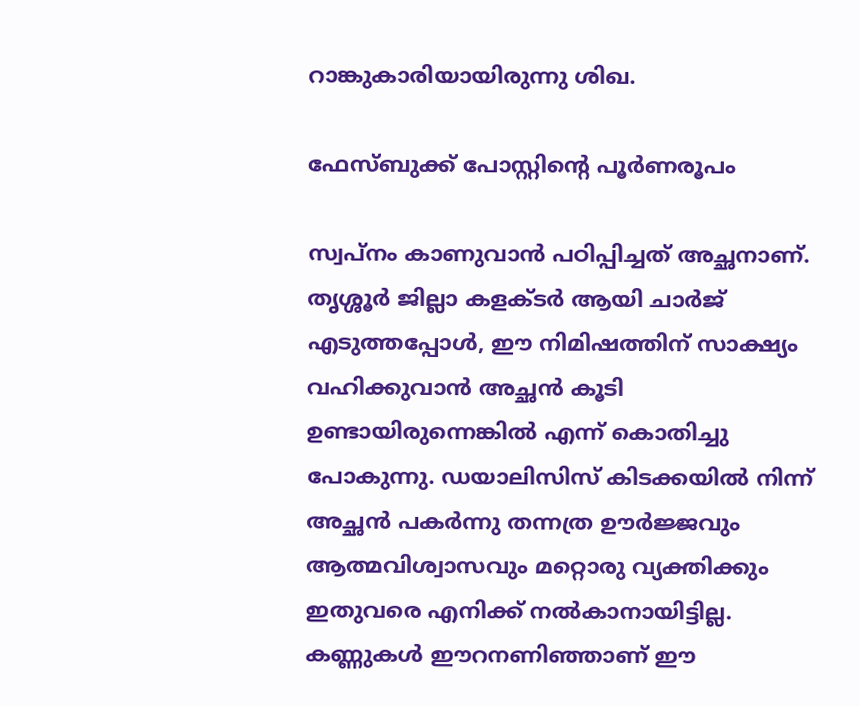റാങ്കുകാരിയായിരുന്നു ശിഖ.

ഫേസ്‌ബുക്ക് പോസ്റ്റിന്റെ പൂർണരൂപം

സ്വപ്നം കാണുവാൻ പഠിപ്പിച്ചത് അച്ഛനാണ്. തൃശ്ശൂർ ജില്ലാ കളക്ടർ ആയി ചാർജ് എടുത്തപ്പോൾ, ഈ നിമിഷത്തിന് സാക്ഷ്യം വഹിക്കുവാൻ അച്ഛൻ കൂടി ഉണ്ടായിരുന്നെങ്കിൽ എന്ന് കൊതിച്ചു പോകുന്നു. ഡയാലിസിസ് കിടക്കയിൽ നിന്ന് അച്ഛൻ പകർന്നു തന്നത്ര ഊർജ്ജവും ആത്മവിശ്വാസവും മറ്റൊരു വ്യക്തിക്കും ഇതുവരെ എനിക്ക് നൽകാനായിട്ടില്ല. കണ്ണുകൾ ഈറനണിഞ്ഞാണ് ഈ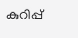കുറിപ്പ്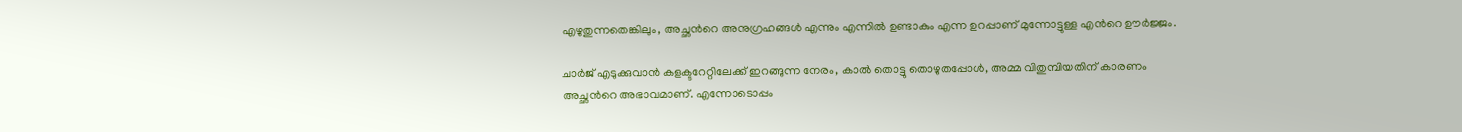എഴുതുന്നതെങ്കിലും, അച്ഛൻറെ അനുഗ്രഹങ്ങൾ എന്നും എന്നിൽ ഉണ്ടാകും എന്ന ഉറപ്പാണ് മുന്നോട്ടുള്ള എൻറെ ഊർജ്ജം.

ചാർജ് എടുക്കുവാൻ കളക്ടറേറ്റിലേക്ക് ഇറങ്ങുന്ന നേരം, കാൽ തൊട്ടു തൊഴുതപ്പോൾ, അമ്മ വിതുമ്പിയതിന് കാരണം അച്ഛൻറെ അഭാവമാണ്. എന്നോടൊപ്പം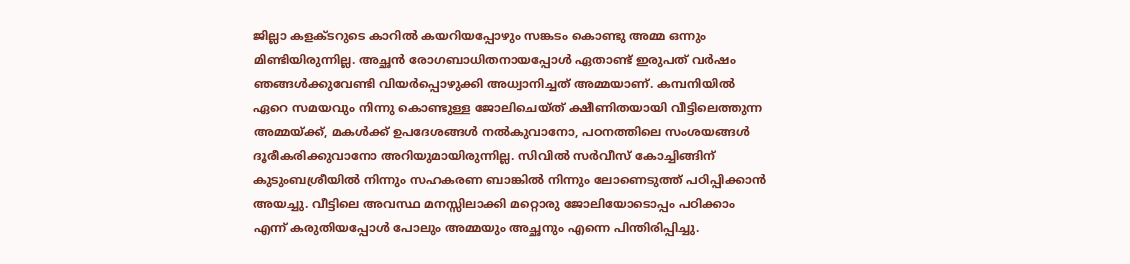ജില്ലാ കളക്ടറുടെ കാറിൽ കയറിയപ്പോഴും സങ്കടം കൊണ്ടു അമ്മ ഒന്നും മിണ്ടിയിരുന്നില്ല. അച്ഛൻ രോഗബാധിതനായപ്പോൾ ഏതാണ്ട് ഇരുപത് വർഷം ഞങ്ങൾക്കുവേണ്ടി വിയർപ്പൊഴുക്കി അധ്വാനിച്ചത് അമ്മയാണ്. കമ്പനിയിൽ ഏറെ സമയവും നിന്നു കൊണ്ടുള്ള ജോലിചെയ്ത് ക്ഷീണിതയായി വീട്ടിലെത്തുന്ന അമ്മയ്ക്ക്, മകൾക്ക് ഉപദേശങ്ങൾ നൽകുവാനോ, പഠനത്തിലെ സംശയങ്ങൾ ദൂരീകരിക്കുവാനോ അറിയുമായിരുന്നില്ല. സിവിൽ സർവീസ് കോച്ചിങ്ങിന് കുടുംബശ്രീയിൽ നിന്നും സഹകരണ ബാങ്കിൽ നിന്നും ലോണെടുത്ത് പഠിപ്പിക്കാൻ അയച്ചു. വീട്ടിലെ അവസ്ഥ മനസ്സിലാക്കി മറ്റൊരു ജോലിയോടൊപ്പം പഠിക്കാം എന്ന് കരുതിയപ്പോൾ പോലും അമ്മയും അച്ഛനും എന്നെ പിന്തിരിപ്പിച്ചു.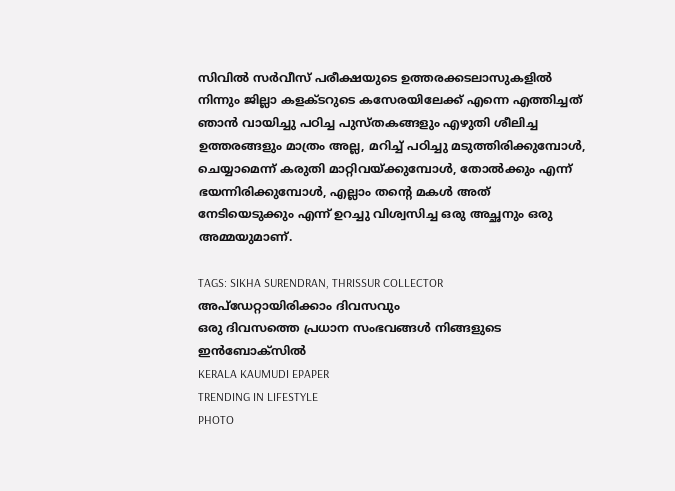സിവിൽ സർവീസ് പരീക്ഷയുടെ ഉത്തരക്കടലാസുകളിൽ നിന്നും ജില്ലാ കളക്ടറുടെ കസേരയിലേക്ക് എന്നെ എത്തിച്ചത് ഞാൻ വായിച്ചു പഠിച്ച പുസ്തകങ്ങളും എഴുതി ശീലിച്ച ഉത്തരങ്ങളും മാത്രം അല്ല, മറിച്ച് പഠിച്ചു മടുത്തിരിക്കുമ്പോൾ, ചെയ്യാമെന്ന് കരുതി മാറ്റിവയ്ക്കുമ്പോൾ, തോൽക്കും എന്ന് ഭയന്നിരിക്കുമ്പോൾ, എല്ലാം തന്റെ മകൾ അത് നേടിയെടുക്കും എന്ന് ഉറച്ചു വിശ്വസിച്ച ഒരു അച്ഛനും ഒരു അമ്മയുമാണ്.

TAGS: SIKHA SURENDRAN, THRISSUR COLLECTOR
അപ്ഡേറ്റായിരിക്കാം ദിവസവും
ഒരു ദിവസത്തെ പ്രധാന സംഭവങ്ങൾ നിങ്ങളുടെ ഇൻബോക്സിൽ
KERALA KAUMUDI EPAPER
TRENDING IN LIFESTYLE
PHOTO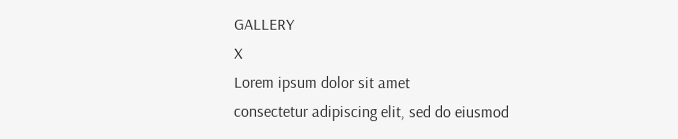GALLERY
X
Lorem ipsum dolor sit amet
consectetur adipiscing elit, sed do eiusmod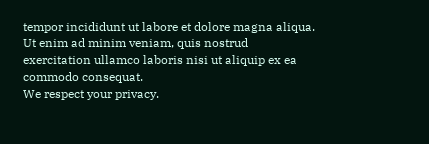tempor incididunt ut labore et dolore magna aliqua. Ut enim ad minim veniam, quis nostrud exercitation ullamco laboris nisi ut aliquip ex ea commodo consequat.
We respect your privacy.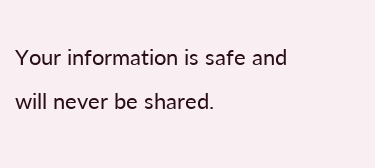Your information is safe and will never be shared.